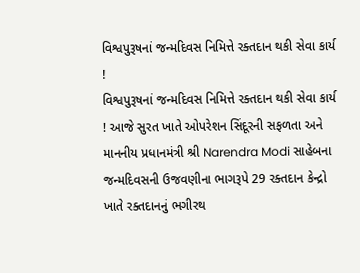વિશ્વપુરૂષનાં જન્મદિવસ નિમિત્તે રક્તદાન થકી સેવા કાર્ય !
વિશ્વપુરૂષનાં જન્મદિવસ નિમિત્તે રક્તદાન થકી સેવા કાર્ય ! આજે સુરત ખાતે ઓપરેશન સિંદૂરની સફળતા અને માનનીય પ્રધાનમંત્રી શ્રી Narendra Modi સાહેબના જન્મદિવસની ઉજવણીના ભાગરૂપે 29 રક્તદાન કેન્દ્રો ખાતે રક્તદાનનું ભગીરથ